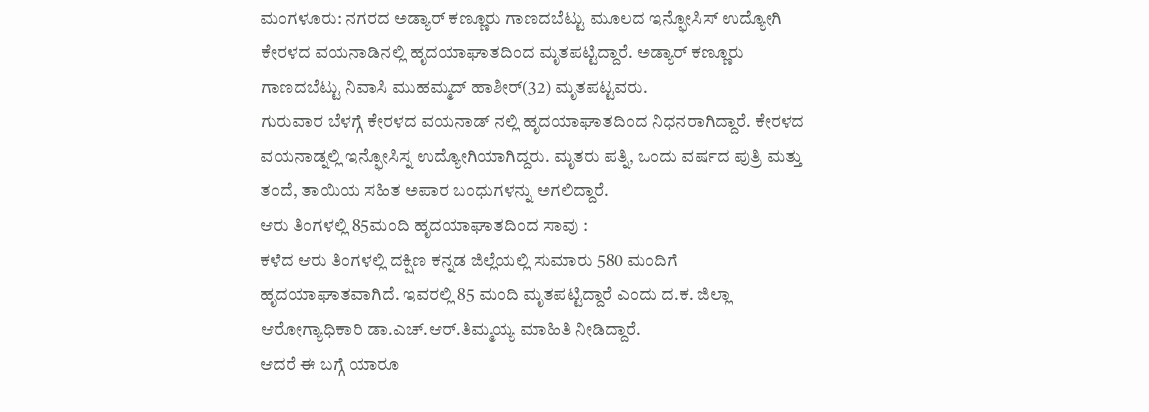ಮಂಗಳೂರು: ನಗರದ ಅಡ್ಯಾರ್ ಕಣ್ಣೂರು ಗಾಣದಬೆಟ್ಟು ಮೂಲದ ಇನ್ಫೋಸಿಸ್ ಉದ್ಯೋಗಿ ಕೇರಳದ ವಯನಾಡಿನಲ್ಲಿ ಹೃದಯಾಘಾತದಿಂದ ಮೃತಪಟ್ಟಿದ್ದಾರೆ. ಅಡ್ಯಾರ್ ಕಣ್ಣೂರು ಗಾಣದಬೆಟ್ಟು ನಿವಾಸಿ ಮುಹಮ್ಮದ್ ಹಾಶೀರ್(32) ಮೃತಪಟ್ಟವರು.
ಗುರುವಾರ ಬೆಳಗ್ಗೆ ಕೇರಳದ ವಯನಾಡ್ ನಲ್ಲಿ ಹೃದಯಾಘಾತದಿಂದ ನಿಧನರಾಗಿದ್ದಾರೆ. ಕೇರಳದ ವಯನಾಡ್ನಲ್ಲಿ ಇನ್ಫೋಸಿಸ್ನ ಉದ್ಯೋಗಿಯಾಗಿದ್ದರು. ಮೃತರು ಪತ್ನಿ, ಒಂದು ವರ್ಷದ ಪುತ್ರಿ ಮತ್ತು ತಂದೆ, ತಾಯಿಯ ಸಹಿತ ಅಪಾರ ಬಂಧುಗಳನ್ನು ಅಗಲಿದ್ದಾರೆ.
ಆರು ತಿಂಗಳಲ್ಲಿ 85ಮಂದಿ ಹೃದಯಾಘಾತದಿಂದ ಸಾವು :
ಕಳೆದ ಆರು ತಿಂಗಳಲ್ಲಿ ದಕ್ಷಿಣ ಕನ್ನಡ ಜಿಲ್ಲೆಯಲ್ಲಿ ಸುಮಾರು 580 ಮಂದಿಗೆ ಹೃದಯಾಘಾತವಾಗಿದೆ. ಇವರಲ್ಲಿ 85 ಮಂದಿ ಮೃತಪಟ್ಟಿದ್ದಾರೆ ಎಂದು ದ.ಕ. ಜಿಲ್ಲಾ ಆರೋಗ್ಯಾಧಿಕಾರಿ ಡಾ.ಎಚ್.ಆರ್.ತಿಮ್ಮಯ್ಯ ಮಾಹಿತಿ ನೀಡಿದ್ದಾರೆ.
ಆದರೆ ಈ ಬಗ್ಗೆ ಯಾರೂ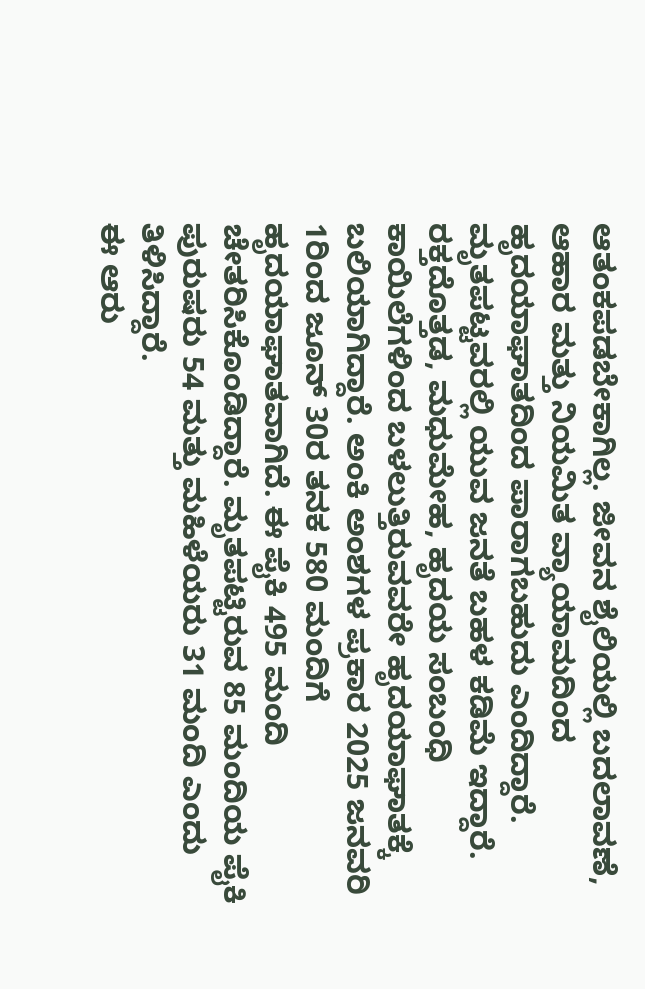ಆತಂಕಪಡಬೇಕಾಗಿಲ್ಲ. ಜೀವನ ಶೈಲಿಯಲ್ಲಿ ಬದಲಾವಣೆ, ಆಹಾರ ಮತ್ತು ನಿಯಮಿತ ವ್ಯಾಯಾಮದಿಂದ ಹೃದಯಾಘಾತದಿಂದ ಪಾರಾಗಬಹುದು ಎಂದಿದ್ದಾರೆ.
ಮೃತಪಟ್ಟವರಲ್ಲಿ ಯುವ ಜನತೆ ಬಹಳ ಕಡಿಮೆ ಇದ್ದಾರೆ. ರಕ್ತದೊತ್ತಡ, ಮಧುಮೇಹ, ಹೃದಯ ಸಂಬಂಧಿ ಕಾಯಿಲೆಗಳಿಂದ ಬಳಲುತ್ತಿರುವವರೇ ಹೃದಯಾಘಾತಕ್ಕೆ ಬಲಿಯಾಗಿದ್ದಾರೆ. ಅಂಕಿ ಅಂಶಗಳ ಪ್ರಕಾರ 2025 ಜನವರಿ 1ರಿಂದ ಜೂನ್ 30ರ ತನಕ 580 ಮಂದಿಗೆ ಹೃದಯಾಘಾತವಾಗಿದೆ. ಈ ಪೈಕಿ 495 ಮಂದಿ ಚೇತರಿಸಿಕೊಂಡಿದ್ದಾರೆ. ಮೃತಪಟ್ಟಿರುವ 85 ಮಂದಿಯ ಪೈಕಿ ಪುರುಷರು 54 ಮತ್ತು ಮಹಿಳೆಯರು 31 ಮಂದಿ ಎಂದು ತಿಳಿಸಿದ್ದಾರೆ.
ಈ ಆರು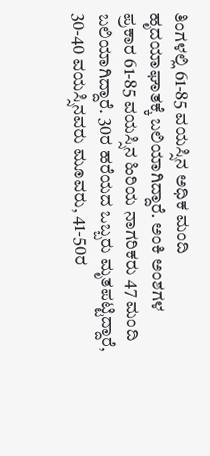ತಿಂಗಳಲ್ಲಿ 61-85 ವಯಸ್ಸಿನ ಅಧಿಕ ಮಂದಿ ಹೃದಯಾಘಾತಕ್ಕೆ ಬಲಿಯಾಗಿದ್ದಾರೆ. ಅಂಕಿ ಅಂಶಗಳ ಪ್ರಕಾರ 61-85 ವಯಸ್ಸಿನ ಹಿರಿಯ ನಾಗರಿಕರು 47 ಮಂದಿ ಬಲಿಯಾಗಿದ್ದಾರೆ. 30ರ ಹರೆಯದ ಒಬ್ಬರು ಮೃತಪಟ್ಟಿದ್ದಾರೆ, 30-40 ವಯಸ್ಸಿನವರು ಮೂವರು, 41-50ರ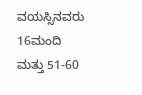ವಯಸ್ಸಿನವರು 16ಮಂದಿ ಮತ್ತು 51-60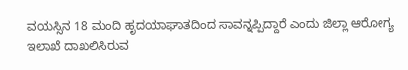ವಯಸ್ಸಿನ 18 ಮಂದಿ ಹೃದಯಾಘಾತದಿಂದ ಸಾವನ್ನಪ್ಪಿದ್ದಾರೆ ಎಂದು ಜಿಲ್ಲಾ ಆರೋಗ್ಯ ಇಲಾಖೆ ದಾಖಲಿಸಿರುವ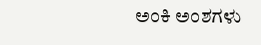ಅಂಕಿ ಅಂಶಗಳು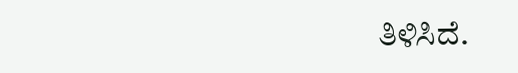ತಿಳಿಸಿದೆ.